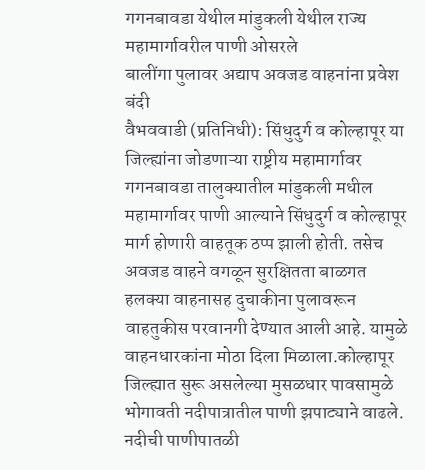गगनबावडा येथील मांडुकली येथील राज्य महामार्गावरील पाणी ओसरले
बालींगा पुलावर अद्याप अवजड वाहनांना प्रवेश बंदी
वैभववाडी (प्रतिनिधी): सिंधुदुर्ग व कोल्हापूर या जिल्ह्यांना जोडणाऱ्या राष्ट्रीय महामार्गावर गगनबावडा तालुक्यातील मांडुकली मधील महामार्गावर पाणी आल्याने सिंधुदुर्ग व कोल्हापूर मार्ग होणारी वाहतूक ठप्प झाली होती. तसेच अवजड वाहने वगळून सुरक्षितता बाळगत हलक्या वाहनासह दुचाकीना पुलावरून वाहतुकीस परवानगी देण्यात आली आहे. यामुळे वाहनधारकांना मोठा दिला मिळाला.कोल्हापूर जिल्ह्यात सुरू असलेल्या मुसळधार पावसामुळे भोगावती नदीपात्रातील पाणी झपाट्याने वाढले. नदीची पाणीपातळी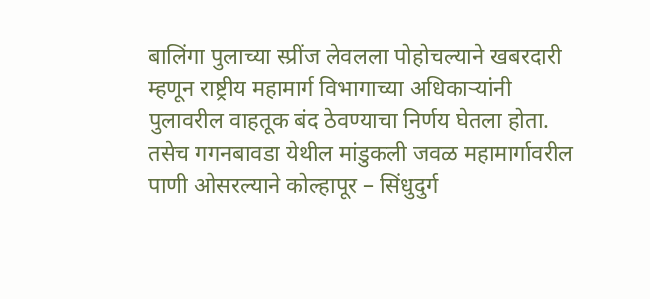बालिंगा पुलाच्या स्प्रींज लेवलला पोहोचल्याने खबरदारी म्हणून राष्ट्रीय महामार्ग विभागाच्या अधिकाऱ्यांनी पुलावरील वाहतूक बंद ठेवण्याचा निर्णय घेतला होता. तसेच गगनबावडा येथील मांडुकली जवळ महामार्गावरील पाणी ओसरल्याने कोल्हापूर – सिंधुदुर्ग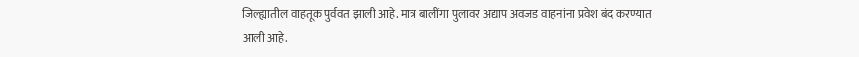जिल्ह्यातील वाहतूक पुर्ववत झाली आहे. मात्र बालींगा पुलावर अद्याप अवजड वाहनांना प्रवेश बंद करण्यात आली आहे.